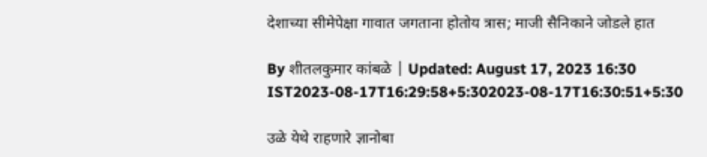देशाच्या सीमेपेक्षा गावात जगताना होतोय त्रास; माजी सैनिकाने जोडले हात

By शीतलकुमार कांबळे | Updated: August 17, 2023 16:30 IST2023-08-17T16:29:58+5:302023-08-17T16:30:51+5:30

उळे येथे राहणारे ज्ञानोबा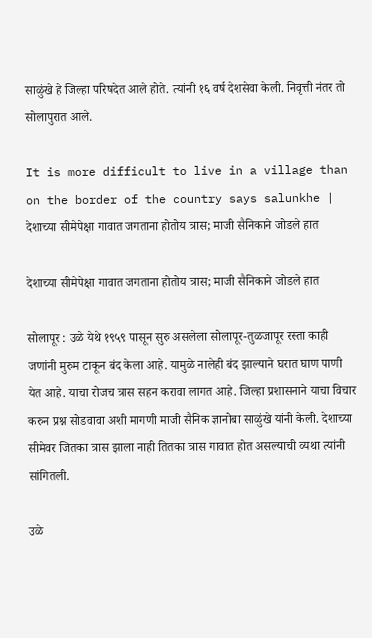साळुंखे हे जिल्हा परिषदेत आले होते. त्यांनी १६ वर्ष देशसेवा केली. निवृत्ती नंतर तो सोलापुरात आले.

It is more difficult to live in a village than on the border of the country says salunkhe | देशाच्या सीमेपेक्षा गावात जगताना होतोय त्रास; माजी सैनिकाने जोडले हात

देशाच्या सीमेपेक्षा गावात जगताना होतोय त्रास; माजी सैनिकाने जोडले हात

सोलापूर : उळे येथे १९५९ पासून सुरु असलेला सोलापूर-तुळजापूर रस्ता काही जणांनी मुरुम टाकून बंद केला आहे. यामुळे नालेही बंद झाल्याने घरात घाण पाणी येत आहे. याचा रोजच त्रास सहन करावा लागत आहे. जिल्हा प्रशासनाने याचा विचार करुन प्रश्न सोडवावा अशी मागणी माजी सैनिक ज्ञानोबा साळुंखे यांनी केली. देशाच्या सीमेवर जितका त्रास झाला नाही तितका त्रास गावात होत असल्याची व्यथा त्यांनी सांगितली.

उळे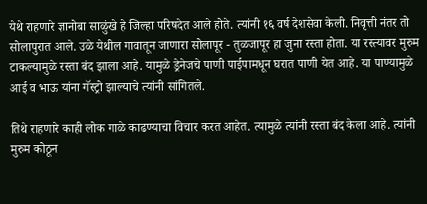येथे राहणारे ज्ञानोबा साळुंखे हे जिल्हा परिषदेत आले होते. त्यांनी १६ वर्ष देशसेवा केली. निवृत्ती नंतर तो सोलापुरात आले. उळे येथील गावातून जाणारा सोलापूर - तुळजापूर हा जुना रस्ता होता. या रस्त्यावर मुरुम टाकल्यामुळे रस्ता बंद झाला आहे. यामुळे ड्रेनेजचे पाणी पाईपामधून घरात पाणी येत आहे. या पाण्यामुळे आई व भाऊ यांना गॅस्ट्रो झाल्याचे त्यांनी सांगितले.

तिथे राहणारे काही लोक गाळे काढण्याचा विचार करत आहेत. त्यामुळे त्यांनी रस्ता बंद केला आहे. त्यांनी मुरुम कोठून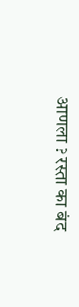आणला ? रस्ता का बंद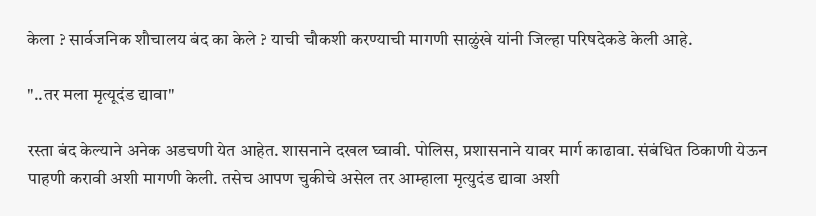केला ? सार्वजनिक शौचालय बंद का केले ? याची चौकशी करण्याची मागणी साळुंखे यांनी जिल्हा परिषदेकडे केली आहे.

"..तर मला मृत्यूदंड द्यावा"

रस्ता बंद केल्याने अनेक अडचणी येत आहेत. शासनाने दखल घ्वावी. पोलिस, प्रशासनाने यावर मार्ग काढावा. संबंधित ठिकाणी येऊन पाहणी करावी अशी मागणी केली. तसेच आपण चुकीचे असेल तर आम्हाला मृत्युदंड द्यावा अशी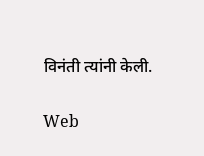विनंती त्यांनी केली.

Web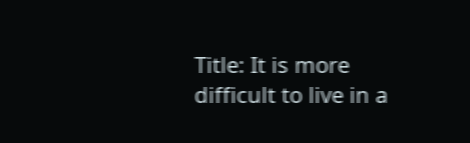Title: It is more difficult to live in a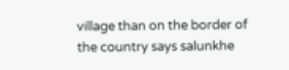village than on the border of the country says salunkhe